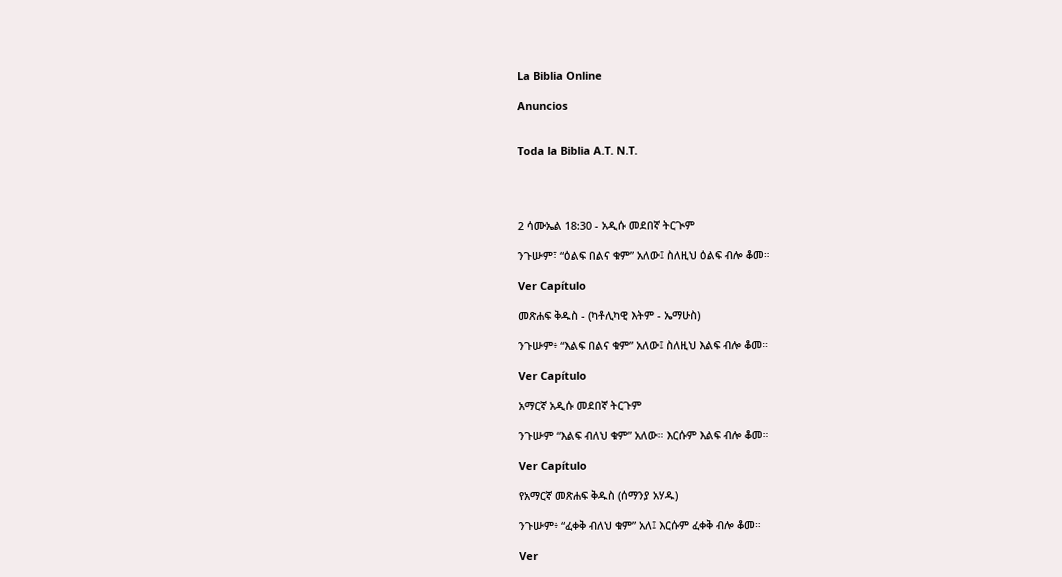La Biblia Online

Anuncios


Toda la Biblia A.T. N.T.




2 ሳሙኤል 18:30 - አዲሱ መደበኛ ትርጒም

ንጉሡም፣ “ዕልፍ በልና ቁም” አለው፤ ስለዚህ ዕልፍ ብሎ ቆመ።

Ver Capítulo

መጽሐፍ ቅዱስ - (ካቶሊካዊ እትም - ኤማሁስ)

ንጉሡም፥ “እልፍ በልና ቁም” አለው፤ ስለዚህ እልፍ ብሎ ቆመ።

Ver Capítulo

አማርኛ አዲሱ መደበኛ ትርጉም

ንጉሡም “እልፍ ብለህ ቁም” አለው። እርሱም እልፍ ብሎ ቆመ።

Ver Capítulo

የአማርኛ መጽሐፍ ቅዱስ (ሰማንያ አሃዱ)

ንጉሡም፥ “ፈቀቅ ብለህ ቁም” አለ፤ እርሱም ፈቀቅ ብሎ ቆመ።

Ver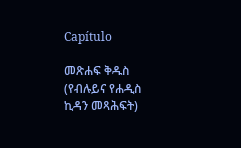Capítulo

መጽሐፍ ቅዱስ (የብሉይና የሐዲስ ኪዳን መጻሕፍት)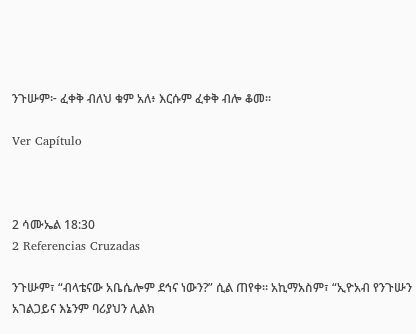ንጉሡም፦ ፈቀቅ ብለህ ቁም አለ፥ እርሱም ፈቀቅ ብሎ ቆመ።

Ver Capítulo



2 ሳሙኤል 18:30
2 Referencias Cruzadas

ንጉሡም፣ “ብላቴናው አቤሴሎም ደኅና ነውን?” ሲል ጠየቀ። አኪማአስም፣ “ኢዮአብ የንጉሡን አገልጋይና እኔንም ባሪያህን ሊልክ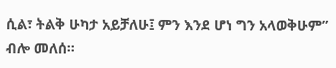ሲል፣ ትልቅ ሁካታ አይቻለሁ፤ ምን እንደ ሆነ ግን አላወቅሁም” ብሎ መለሰ።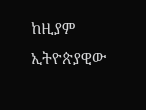ከዚያም ኢትዮጵያዊው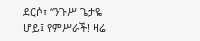ደርሶ፣ “ንጉሥ ጌታዬ ሆይ፤ የምሥራች! ዛሬ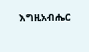እግዚአብሔር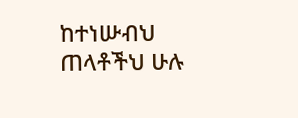ከተነሡብህ ጠላቶችህ ሁሉ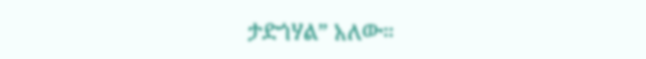ታድጎሃል” አለው።